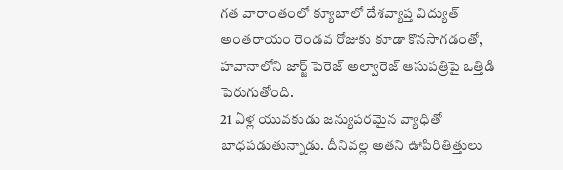గత వారాంతంలో క్యూబాలో దేశవ్యాప్త విద్యుత్ అంతరాయం రెండవ రోజుకు కూడా కొనసాగడంతో, హవానాలోని జార్జ్ పెరెజ్ అల్వారెజ్ ఆసుపత్రిపై ఒత్తిడి పెరుగుతోంది.
21 ఏళ్ల యువకుడు జన్యుపరమైన వ్యాధితో బాధపడుతున్నాడు. దీనివల్ల అతని ఊపిరితిత్తులు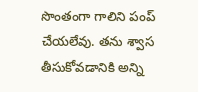సొంతంగా గాలిని పంప్ చేయలేవు. తను శ్వాస తీసుకోవడానికి అన్ని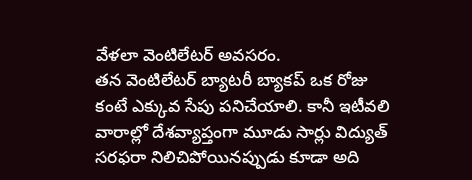వేళలా వెంటిలేటర్ అవసరం.
తన వెంటిలేటర్ బ్యాటరీ బ్యాకప్ ఒక రోజు కంటే ఎక్కువ సేపు పనిచేయాలి. కానీ ఇటీవలి వారాల్లో దేశవ్యాప్తంగా మూడు సార్లు విద్యుత్ సరఫరా నిలిచిపోయినప్పుడు కూడా అది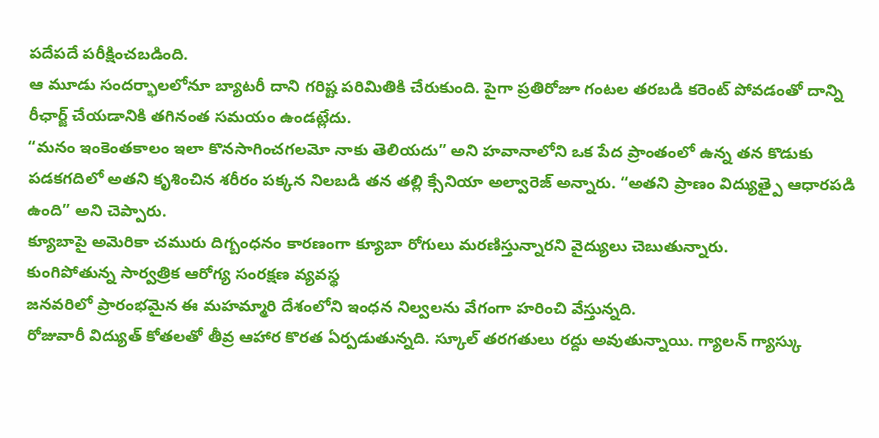పదేపదే పరీక్షించబడింది.
ఆ మూడు సందర్భాలలోనూ బ్యాటరీ దాని గరిష్ట పరిమితికి చేరుకుంది. పైగా ప్రతిరోజూ గంటల తరబడి కరెంట్ పోవడంతో దాన్ని రీఛార్జ్ చేయడానికి తగినంత సమయం ఉండట్లేదు.
“మనం ఇంకెంతకాలం ఇలా కొనసాగించగలమో నాకు తెలియదు” అని హవానాలోని ఒక పేద ప్రాంతంలో ఉన్న తన కొడుకు పడకగదిలో అతని కృశించిన శరీరం పక్కన నిలబడి తన తల్లి క్సేనియా అల్వారెజ్ అన్నారు. “అతని ప్రాణం విద్యుత్పై ఆధారపడి ఉంది” అని చెప్పారు.
క్యూబాపై అమెరికా చమురు దిగ్బంధనం కారణంగా క్యూబా రోగులు మరణిస్తున్నారని వైద్యులు చెబుతున్నారు.
కుంగిపోతున్న సార్వత్రిక ఆరోగ్య సంరక్షణ వ్యవస్థ
జనవరిలో ప్రారంభమైన ఈ మహమ్మారి దేశంలోని ఇంధన నిల్వలను వేగంగా హరించి వేస్తున్నది.
రోజువారీ విద్యుత్ కోతలతో తీవ్ర ఆహార కొరత ఏర్పడుతున్నది. స్కూల్ తరగతులు రద్దు అవుతున్నాయి. గ్యాలన్ గ్యాస్కు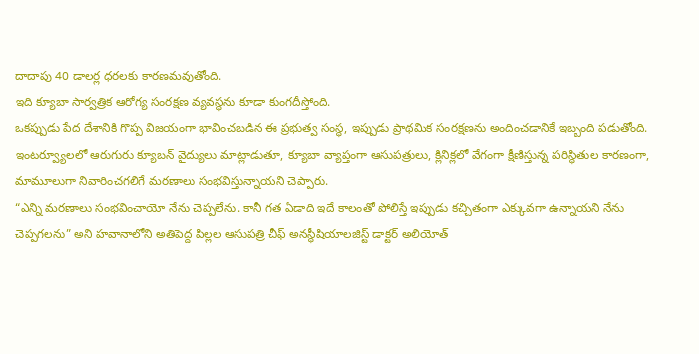దాదాపు 40 డాలర్ల ధరలకు కారణమవుతోంది.
ఇది క్యూబా సార్వత్రిక ఆరోగ్య సంరక్షణ వ్యవస్థను కూడా కుంగదీస్తోంది.
ఒకప్పుడు పేద దేశానికి గొప్ప విజయంగా భావించబడిన ఈ ప్రభుత్వ సంస్థ, ఇప్పుడు ప్రాథమిక సంరక్షణను అందించడానికే ఇబ్బంది పడుతోంది.
ఇంటర్వ్యూలలో ఆరుగురు క్యూబన్ వైద్యులు మాట్లాడుతూ, క్యూబా వ్యాప్తంగా ఆసుపత్రులు, క్లినిక్లలో వేగంగా క్షీణిస్తున్న పరిస్థితుల కారణంగా, మామూలుగా నివారించగలిగే మరణాలు సంభవిస్తున్నాయని చెప్పారు.
“ఎన్ని మరణాలు సంభవించాయో నేను చెప్పలేను. కానీ గత ఏడాది ఇదే కాలంతో పోలిస్తే ఇప్పుడు కచ్చితంగా ఎక్కువగా ఉన్నాయని నేను చెప్పగలను” అని హవానాలోని అతిపెద్ద పిల్లల ఆసుపత్రి చీఫ్ అనస్థీషియాలజిస్ట్ డాక్టర్ అలియోత్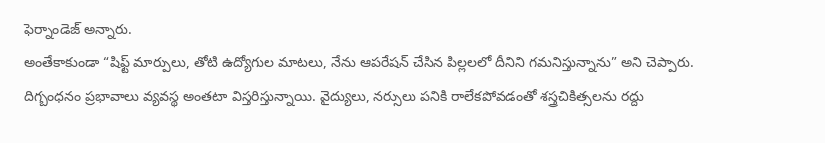ఫెర్నాండెజ్ అన్నారు.
అంతేకాకుండా “షిఫ్ట్ మార్పులు, తోటి ఉద్యోగుల మాటలు, నేను ఆపరేషన్ చేసిన పిల్లలలో దీనిని గమనిస్తున్నాను” అని చెప్పారు.
దిగ్బంధనం ప్రభావాలు వ్యవస్థ అంతటా విస్తరిస్తున్నాయి. వైద్యులు, నర్సులు పనికి రాలేకపోవడంతో శస్త్రచికిత్సలను రద్దు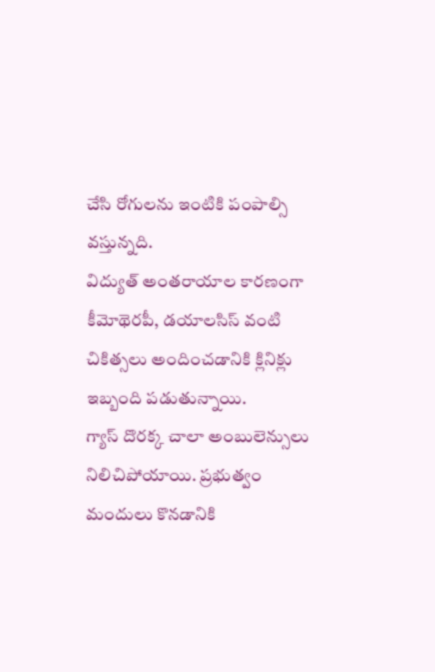చేసి రోగులను ఇంటికి పంపాల్సి వస్తున్నది.
విద్యుత్ అంతరాయాల కారణంగా కీమోథెరపీ, డయాలసిస్ వంటి చికిత్సలు అందించడానికి క్లినిక్లు ఇబ్బంది పడుతున్నాయి.
గ్యాస్ దొరక్క చాలా అంబులెన్సులు నిలిచిపోయాయి. ప్రభుత్వం మందులు కొనడానికి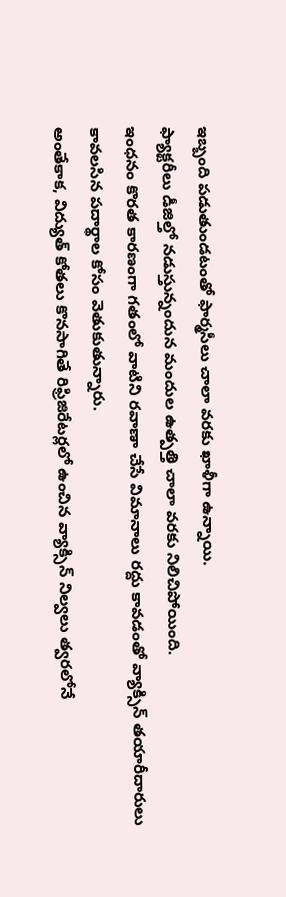ఇబ్బంది పడుతుండటంతో ఫార్మసీలు చాలా వరకు ఖాళీగా ఉన్నాయి.
ఫ్యాక్టరీలు డీజిల్తో నడుస్తున్నందున మందుల ఉత్పత్తి చాలా వరకు నిలిచిపోయింది.
ఇంధనం కొరత కారణంగా గతంలో వాటిని రవాణా చేసే విమానాలు రద్దు కావడంతో వ్యాక్సిన్ తయారీదారులు కావలసిన పదార్థాల కోసం వెతుకుతున్నారు.
అంతేకాక, విద్యుత్ కోతలు కొనసాగితే రిఫ్రిజిరేటర్లలో ఉంచిన వ్యాక్సిన్ నిల్వలు త్వరలోనే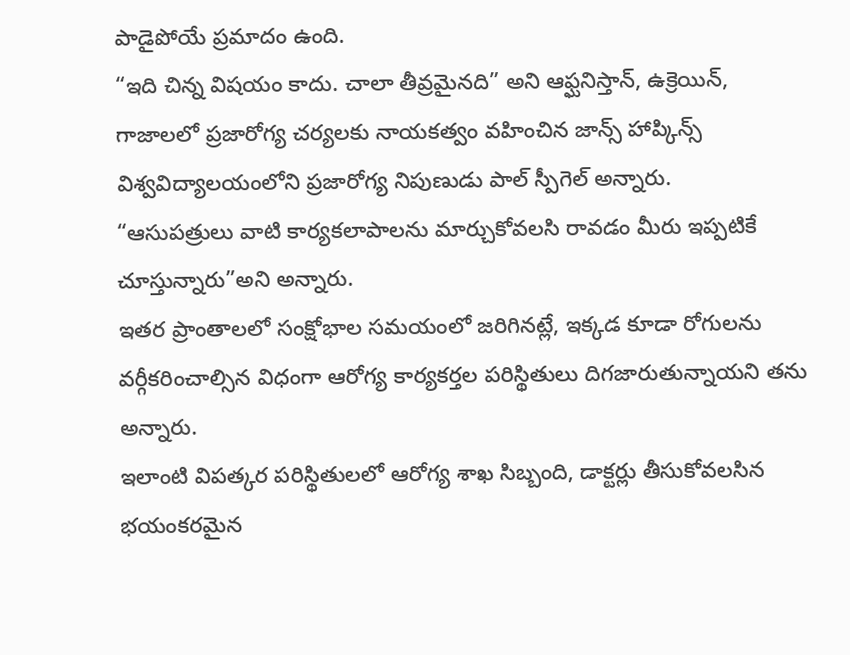పాడైపోయే ప్రమాదం ఉంది.
“ఇది చిన్న విషయం కాదు. చాలా తీవ్రమైనది” అని ఆఫ్ఘనిస్తాన్, ఉక్రెయిన్, గాజాలలో ప్రజారోగ్య చర్యలకు నాయకత్వం వహించిన జాన్స్ హాప్కిన్స్ విశ్వవిద్యాలయంలోని ప్రజారోగ్య నిపుణుడు పాల్ స్పీగెల్ అన్నారు.
“ఆసుపత్రులు వాటి కార్యకలాపాలను మార్చుకోవలసి రావడం మీరు ఇప్పటికే చూస్తున్నారు”అని అన్నారు.
ఇతర ప్రాంతాలలో సంక్షోభాల సమయంలో జరిగినట్లే, ఇక్కడ కూడా రోగులను వర్గీకరించాల్సిన విధంగా ఆరోగ్య కార్యకర్తల పరిస్థితులు దిగజారుతున్నాయని తను అన్నారు.
ఇలాంటి విపత్కర పరిస్థితులలో ఆరోగ్య శాఖ సిబ్బంది, డాక్టర్లు తీసుకోవలసిన భయంకరమైన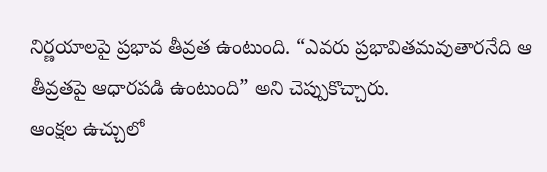నిర్ణయాలపై ప్రభావ తీవ్రత ఉంటుంది. “ఎవరు ప్రభావితమవుతారనేది ఆ తీవ్రతపై ఆధారపడి ఉంటుంది” అని చెప్పుకొచ్చారు.
ఆంక్షల ఉచ్చులో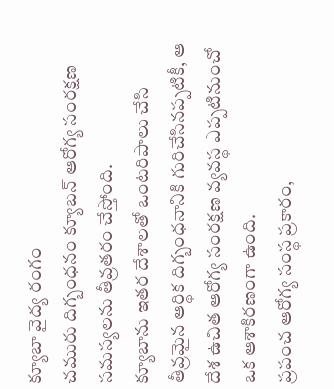క్యూబా వైద్య రంగం
చమురు దిగ్బంధనం క్యూబన్ ఆరోగ్య సంరక్షణ సమస్యలను తీవ్రతరం చేస్తోంది.
క్యూబాను ఇతర దేశాలతో ఒంటరిపాలు చేసి తీవ్రమైన ఆర్థిక దిగ్బంధనానికి గురిచేసినప్పటికీ, ఆ దేశ ఉచిత ఆరోగ్య సంరక్షణ వ్యవస్థ ఎప్పటినుంచో ఒక ఆశాకిరణంగా ఉంది.
ప్రపంచ ఆరోగ్య సంస్థ ప్రకారం,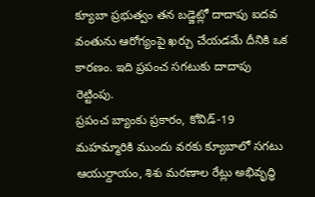క్యూబా ప్రభుత్వం తన బడ్జెట్లో దాదాపు ఐదవ వంతును ఆరోగ్యంపై ఖర్చు చేయడమే దీనికి ఒక కారణం. ఇది ప్రపంచ సగటుకు దాదాపు రెట్టింపు.
ప్రపంచ బ్యాంకు ప్రకారం, కోవిడ్-19 మహమ్మారికి ముందు వరకు క్యూబాలో సగటు ఆయుర్దాయం, శిశు మరణాల రేట్లు అభివృద్ధి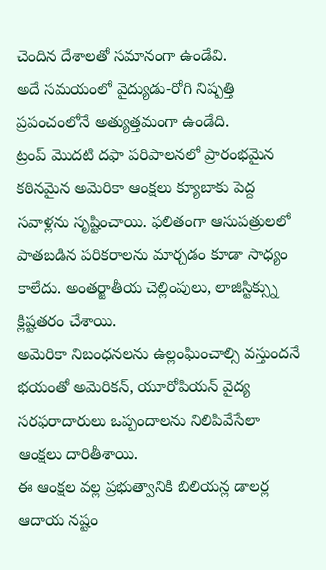చెందిన దేశాలతో సమానంగా ఉండేవి.
అదే సమయంలో వైద్యుడు-రోగి నిష్పత్తి ప్రపంచంలోనే అత్యుత్తమంగా ఉండేది.
ట్రంప్ మొదటి దఫా పరిపాలనలో ప్రారంభమైన కఠినమైన అమెరికా ఆంక్షలు క్యూబాకు పెద్ద సవాళ్లను సృష్టించాయి. ఫలితంగా ఆసుపత్రులలో పాతబడిన పరికరాలను మార్చడం కూడా సాధ్యం కాలేదు. అంతర్జాతీయ చెల్లింపులు, లాజిస్టిక్స్ను క్లిష్టతరం చేశాయి.
అమెరికా నిబంధనలను ఉల్లంఘించాల్సి వస్తుందనే భయంతో అమెరికన్, యూరోపియన్ వైద్య సరఫరాదారులు ఒప్పందాలను నిలిపివేసేలా ఆంక్షలు దారితీశాయి.
ఈ ఆంక్షల వల్ల ప్రభుత్వానికి బిలియన్ల డాలర్ల ఆదాయ నష్టం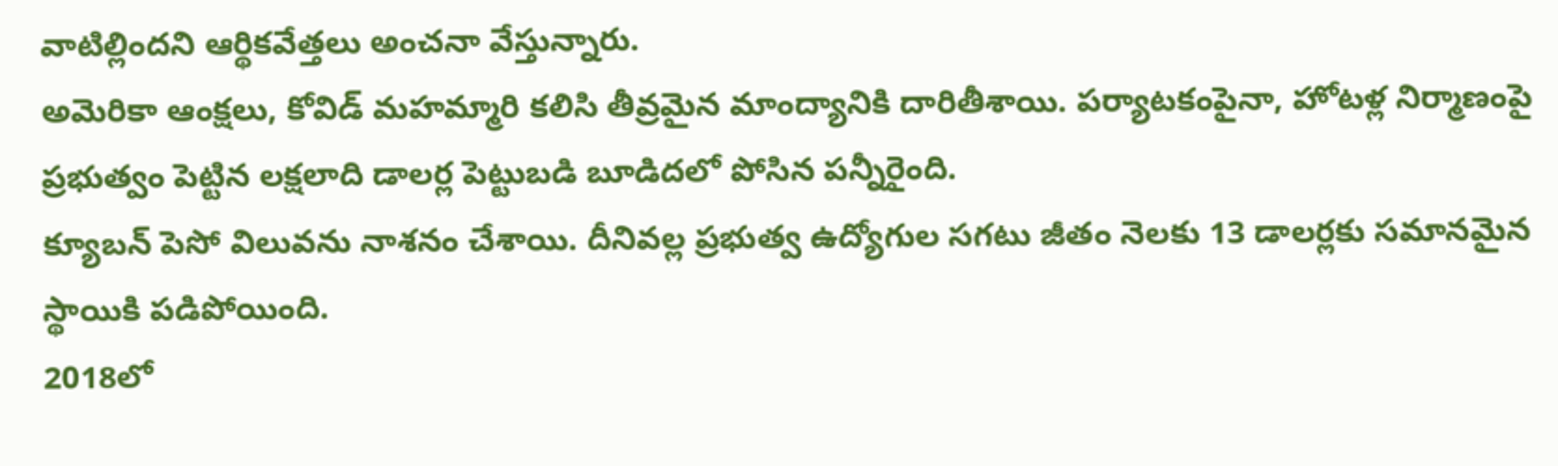వాటిల్లిందని ఆర్థికవేత్తలు అంచనా వేస్తున్నారు.
అమెరికా ఆంక్షలు, కోవిడ్ మహమ్మారి కలిసి తీవ్రమైన మాంద్యానికి దారితీశాయి. పర్యాటకంపైనా, హోటళ్ల నిర్మాణంపై ప్రభుత్వం పెట్టిన లక్షలాది డాలర్ల పెట్టుబడి బూడిదలో పోసిన పన్నీరైంది.
క్యూబన్ పెసో విలువను నాశనం చేశాయి. దీనివల్ల ప్రభుత్వ ఉద్యోగుల సగటు జీతం నెలకు 13 డాలర్లకు సమానమైన స్థాయికి పడిపోయింది.
2018లో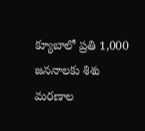క్యూబాలో ప్రతి 1,000 జననాలకు శిశు మరణాల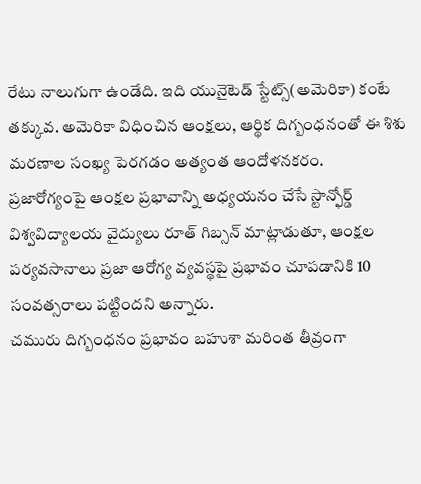రేటు నాలుగుగా ఉండేది. ఇది యునైటెడ్ స్టేట్స్(అమెరికా) కంటే తక్కువ. అమెరికా విధించిన ఆంక్షలు, ఆర్థిక దిగ్బంధనంతో ఈ శిశు మరణాల సంఖ్య పెరగడం అత్యంత ఆందోళనకరం.
ప్రజారోగ్యంపై ఆంక్షల ప్రభావాన్ని అధ్యయనం చేసే స్టాన్ఫోర్డ్ విశ్వవిద్యాలయ వైద్యులు రూత్ గిబ్సన్ మాట్లాడుతూ, ఆంక్షల పర్యవసానాలు ప్రజా ఆరోగ్య వ్యవస్థపై ప్రభావం చూపడానికి 10 సంవత్సరాలు పట్టిందని అన్నారు.
చమురు దిగ్బంధనం ప్రభావం బహుశా మరింత తీవ్రంగా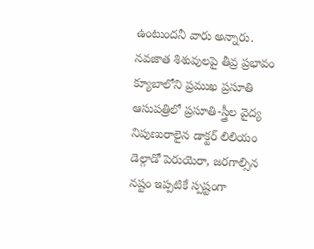ఉంటుందనీ వారు అన్నారు.
నవజాత శిశువులపై తీవ్ర ప్రభావం
క్యూబాలోని ప్రముఖ ప్రసూతి ఆసుపత్రిలో ప్రసూతి-స్త్రీల వైద్య నిపుణురాలైన డాక్టర్ లిలియం డెల్గాడో పెరుయెరా, జరగాల్సిన నష్టం ఇప్పటికే స్పష్టంగా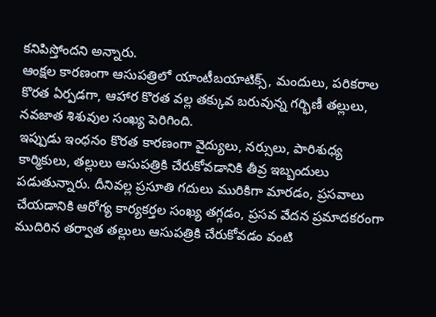కనిపిస్తోందని అన్నారు.
ఆంక్షల కారణంగా ఆసుపత్రిలో యాంటీబయాటిక్స్, మందులు, పరికరాల కొరత ఏర్పడగా, ఆహార కొరత వల్ల తక్కువ బరువున్న గర్భిణీ తల్లులు, నవజాత శిశువుల సంఖ్య పెరిగింది.
ఇప్పుడు ఇంధనం కొరత కారణంగా వైద్యులు, నర్సులు, పారిశుధ్య కార్మికులు, తల్లులు ఆసుపత్రికి చేరుకోవడానికి తీవ్ర ఇబ్బందులు పడుతున్నారు. దీనివల్ల ప్రసూతి గదులు మురికిగా మారడం, ప్రసవాలు చేయడానికి ఆరోగ్య కార్యకర్తల సంఖ్య తగ్గడం, ప్రసవ వేదన ప్రమాదకరంగా ముదిరిన తర్వాత తల్లులు ఆసుపత్రికి చేరుకోవడం వంటి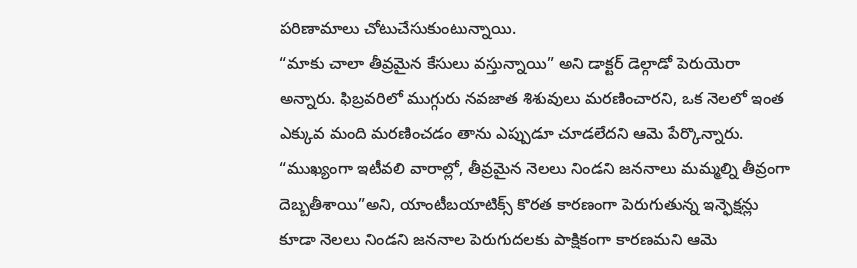పరిణామాలు చోటుచేసుకుంటున్నాయి.
“మాకు చాలా తీవ్రమైన కేసులు వస్తున్నాయి” అని డాక్టర్ డెల్గాడో పెరుయెరా అన్నారు. ఫిబ్రవరిలో ముగ్గురు నవజాత శిశువులు మరణించారని, ఒక నెలలో ఇంత ఎక్కువ మంది మరణించడం తాను ఎప్పుడూ చూడలేదని ఆమె పేర్కొన్నారు.
“ముఖ్యంగా ఇటీవలి వారాల్లో, తీవ్రమైన నెలలు నిండని జననాలు మమ్మల్ని తీవ్రంగా దెబ్బతీశాయి”అని, యాంటీబయాటిక్స్ కొరత కారణంగా పెరుగుతున్న ఇన్ఫెక్షన్లు కూడా నెలలు నిండని జననాల పెరుగుదలకు పాక్షికంగా కారణమని ఆమె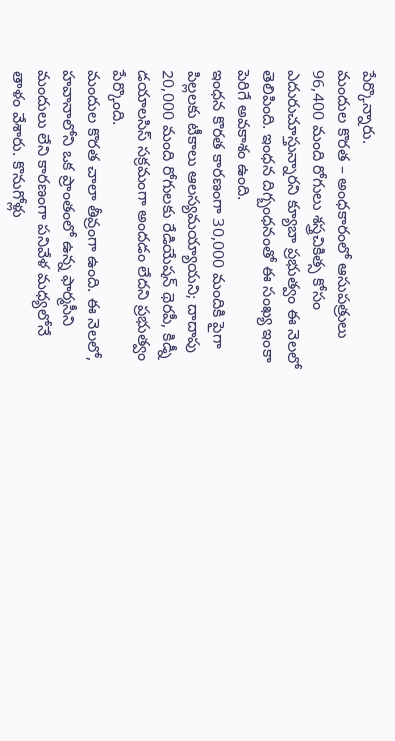పేర్కొన్నారు.
మందుల కొరత – అంధకారంలో ఆసుపత్రులు
96,400 మంది రోగులు శస్త్రచికిత్స కోసం ఎదురుచూస్తున్నారని క్యూబా ప్రభుత్వం ఈ నెలలో తెలిపింది. ఇంధన దిగ్బంధనంతో ఈ సంఖ్య ఇంకా పెరిగే అవకాశం ఉంది.
ఇంధన కొరత కారణంగా 30,000 మందికి పైగా పిల్లలకు టీకాలు ఆలస్యమయ్యాయని; దాదాపు 20,000 మంది రోగులకు రేడియేషన్ థెరపీ, కిడ్నీ డయాలసిస్ సక్రమంగా అందడం లేదని ప్రభుత్వం పేర్కొంది.
మందుల కొరత చాలా తీవ్రంగా ఉంది. ఈ నెలలో, హవానాలోని ఒక ప్రాంతంలో ఉన్న ఫార్మసీని మందులు లేని కారణంగా పనివేళ మధ్యలోనే తాళం వేశారు. కొనుగోళ్లు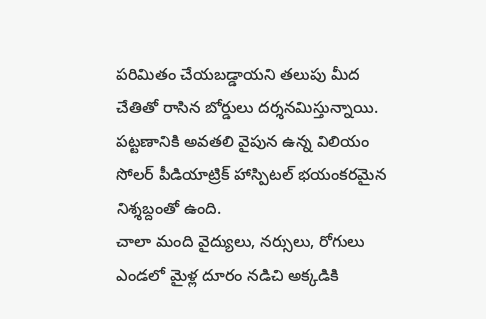పరిమితం చేయబడ్డాయని తలుపు మీద చేతితో రాసిన బోర్డులు దర్శనమిస్తున్నాయి.
పట్టణానికి అవతలి వైపున ఉన్న విలియం సోలర్ పీడియాట్రిక్ హాస్పిటల్ భయంకరమైన నిశ్శబ్దంతో ఉంది.
చాలా మంది వైద్యులు, నర్సులు, రోగులు ఎండలో మైళ్ల దూరం నడిచి అక్కడికి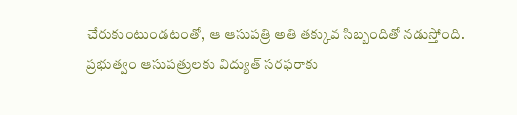చేరుకుంటుండటంతో, ఆ ఆసుపత్రి అతి తక్కువ సిబ్బందితో నడుస్తోంది.
ప్రభుత్వం ఆసుపత్రులకు విద్యుత్ సరఫరాకు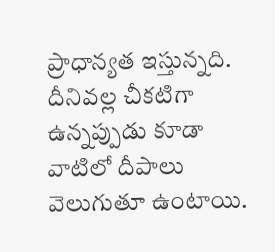ప్రాధాన్యత ఇస్తున్నది. దీనివల్ల చీకటిగా ఉన్నప్పుడు కూడా వాటిలో దీపాలు వెలుగుతూ ఉంటాయి.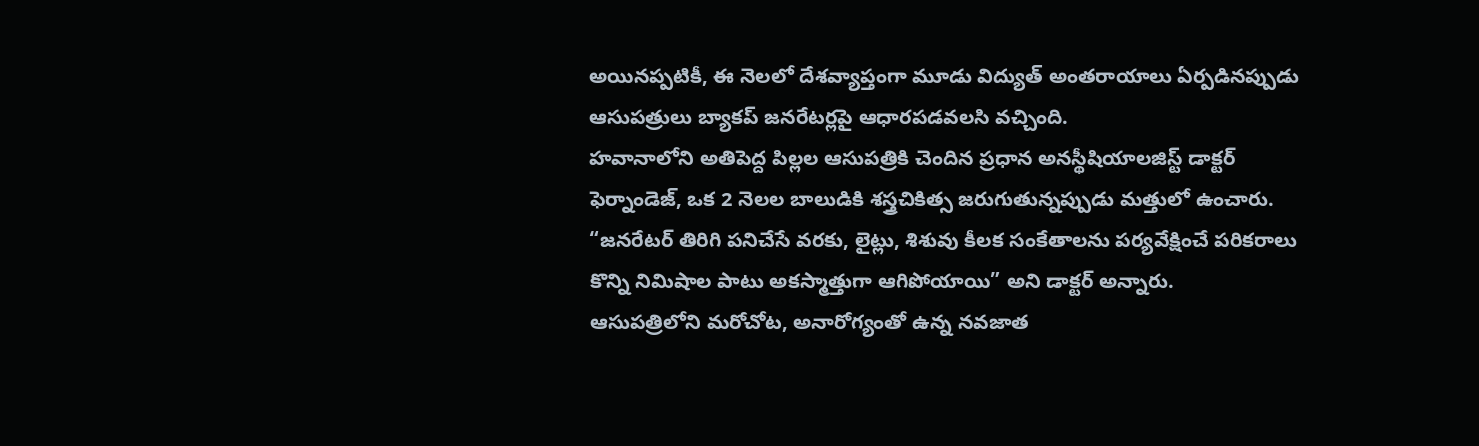అయినప్పటికీ, ఈ నెలలో దేశవ్యాప్తంగా మూడు విద్యుత్ అంతరాయాలు ఏర్పడినప్పుడు ఆసుపత్రులు బ్యాకప్ జనరేటర్లపై ఆధారపడవలసి వచ్చింది.
హవానాలోని అతిపెద్ద పిల్లల ఆసుపత్రికి చెందిన ప్రధాన అనస్థీషియాలజిస్ట్ డాక్టర్ ఫెర్నాండెజ్, ఒక 2 నెలల బాలుడికి శస్త్రచికిత్స జరుగుతున్నప్పుడు మత్తులో ఉంచారు.
“జనరేటర్ తిరిగి పనిచేసే వరకు, లైట్లు, శిశువు కీలక సంకేతాలను పర్యవేక్షించే పరికరాలు కొన్ని నిమిషాల పాటు అకస్మాత్తుగా ఆగిపోయాయి” అని డాక్టర్ అన్నారు.
ఆసుపత్రిలోని మరోచోట, అనారోగ్యంతో ఉన్న నవజాత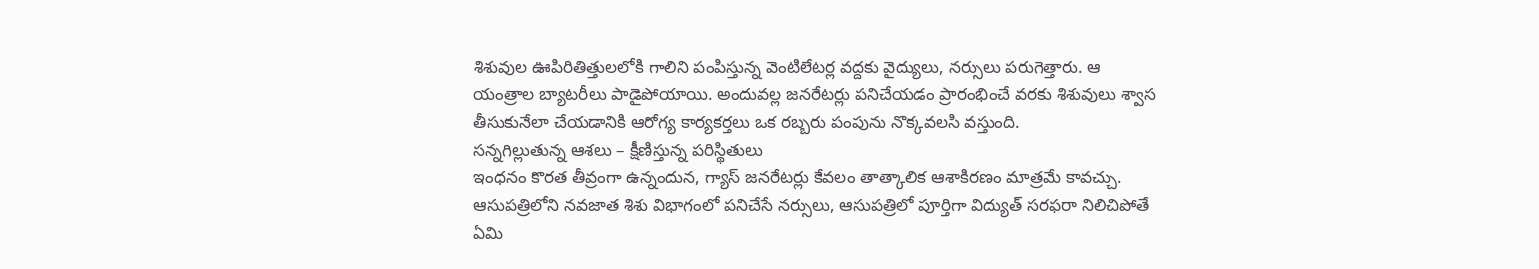శిశువుల ఊపిరితిత్తులలోకి గాలిని పంపిస్తున్న వెంటిలేటర్ల వద్దకు వైద్యులు, నర్సులు పరుగెత్తారు. ఆ యంత్రాల బ్యాటరీలు పాడైపోయాయి. అందువల్ల జనరేటర్లు పనిచేయడం ప్రారంభించే వరకు శిశువులు శ్వాస తీసుకునేలా చేయడానికి ఆరోగ్య కార్యకర్తలు ఒక రబ్బరు పంపును నొక్కవలసి వస్తుంది.
సన్నగిల్లుతున్న ఆశలు – క్షీణిస్తున్న పరిస్థితులు
ఇంధనం కొరత తీవ్రంగా ఉన్నందున, గ్యాస్ జనరేటర్లు కేవలం తాత్కాలిక ఆశాకిరణం మాత్రమే కావచ్చు.
ఆసుపత్రిలోని నవజాత శిశు విభాగంలో పనిచేసే నర్సులు, ఆసుపత్రిలో పూర్తిగా విద్యుత్ సరఫరా నిలిచిపోతే ఏమి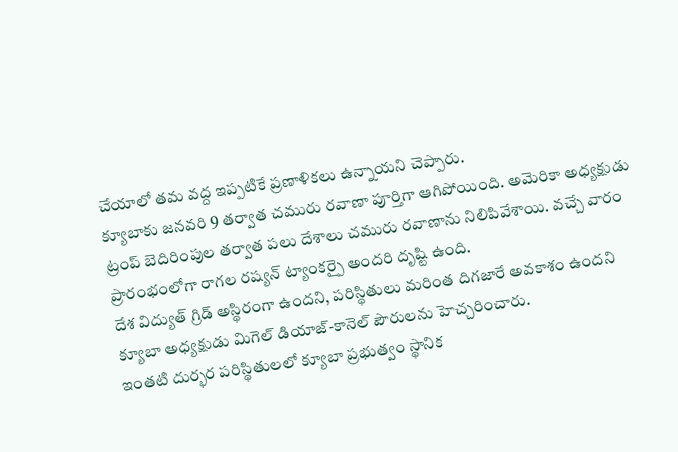చేయాలో తమ వద్ద ఇప్పటికే ప్రణాళికలు ఉన్నాయని చెప్పారు.
క్యూబాకు జనవరి 9 తర్వాత చమురు రవాణా పూర్తిగా ఆగిపోయింది. అమెరికా అధ్యక్షుడు ట్రంప్ బెదిరింపుల తర్వాత పలు దేశాలు చమురు రవాణాను నిలిపివేశాయి. వచ్చే వారం ప్రారంభంలోగా రాగల రష్యన్ ట్యాంకర్పై అందరి దృష్టి ఉంది.
దేశ విద్యుత్ గ్రిడ్ అస్థిరంగా ఉందని, పరిస్థితులు మరింత దిగజారే అవకాశం ఉందని క్యూబా అధ్యక్షుడు మిగెల్ డియాజ్-కానెల్ పౌరులను హెచ్చరించారు.
ఇంతటి దుర్భర పరిస్థితులలో క్యూబా ప్రభుత్వం స్థానిక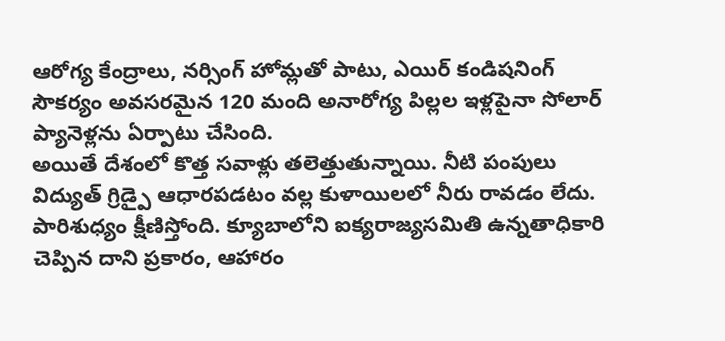ఆరోగ్య కేంద్రాలు, నర్సింగ్ హోమ్లతో పాటు, ఎయిర్ కండిషనింగ్ సౌకర్యం అవసరమైన 120 మంది అనారోగ్య పిల్లల ఇళ్లపైనా సోలార్ ప్యానెళ్లను ఏర్పాటు చేసింది.
అయితే దేశంలో కొత్త సవాళ్లు తలెత్తుతున్నాయి. నీటి పంపులు విద్యుత్ గ్రిడ్పై ఆధారపడటం వల్ల కుళాయిలలో నీరు రావడం లేదు. పారిశుధ్యం క్షీణిస్తోంది. క్యూబాలోని ఐక్యరాజ్యసమితి ఉన్నతాధికారి చెప్పిన దాని ప్రకారం, ఆహారం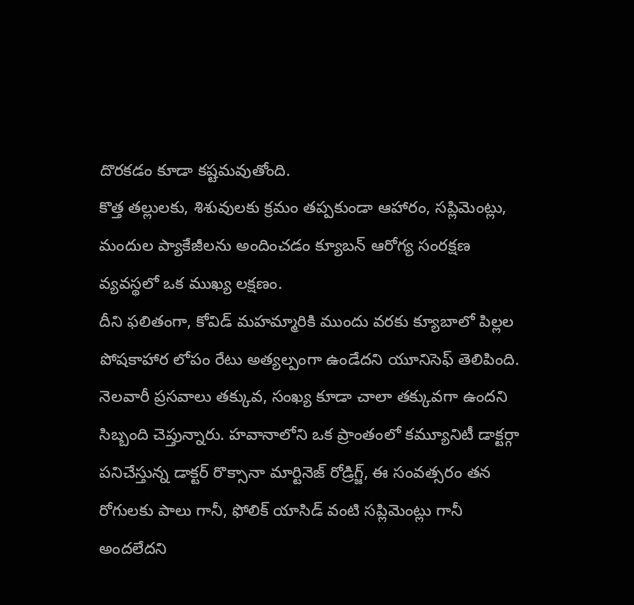దొరకడం కూడా కష్టమవుతోంది.
కొత్త తల్లులకు, శిశువులకు క్రమం తప్పకుండా ఆహారం, సప్లిమెంట్లు, మందుల ప్యాకేజీలను అందించడం క్యూబన్ ఆరోగ్య సంరక్షణ వ్యవస్థలో ఒక ముఖ్య లక్షణం.
దీని ఫలితంగా, కోవిడ్ మహమ్మారికి ముందు వరకు క్యూబాలో పిల్లల పోషకాహార లోపం రేటు అత్యల్పంగా ఉండేదని యూనిసెఫ్ తెలిపింది.
నెలవారీ ప్రసవాలు తక్కువ, సంఖ్య కూడా చాలా తక్కువగా ఉందని సిబ్బంది చెప్తున్నారు. హవానాలోని ఒక ప్రాంతంలో కమ్యూనిటీ డాక్టర్గా పనిచేస్తున్న డాక్టర్ రొక్సానా మార్టినెజ్ రోడ్రిగ్జ్, ఈ సంవత్సరం తన రోగులకు పాలు గానీ, ఫోలిక్ యాసిడ్ వంటి సప్లిమెంట్లు గానీ అందలేదని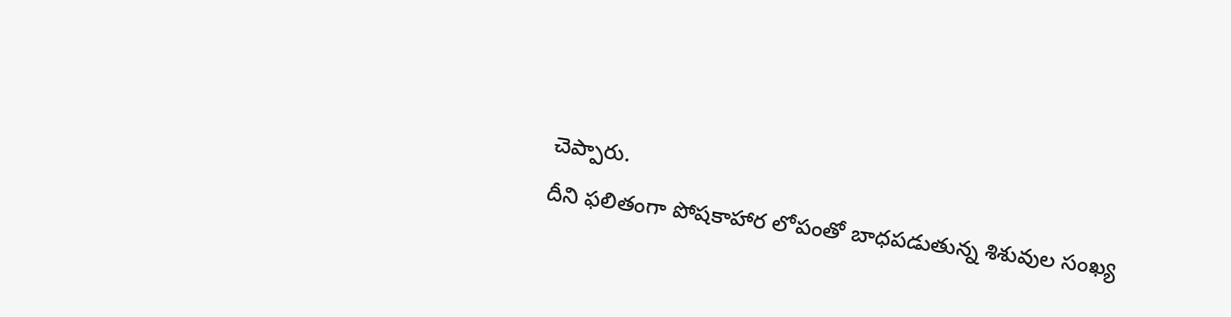చెప్పారు.
దీని ఫలితంగా పోషకాహార లోపంతో బాధపడుతున్న శిశువుల సంఖ్య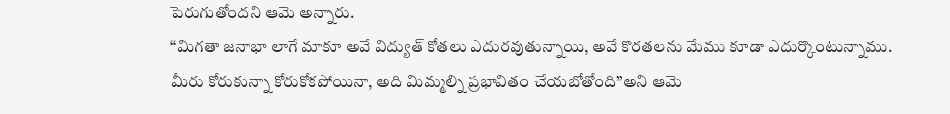పెరుగుతోందని ఆమె అన్నారు.
“మిగతా జనాభా లాగే మాకూ అవే విద్యుత్ కోతలు ఎదురవుతున్నాయి, అవే కొరతలను మేము కూడా ఎదుర్కొంటున్నాము. మీరు కోరుకున్నా కోరుకోకపోయినా, అది మిమ్మల్ని ప్రభావితం చేయబోతోంది”అని ఆమె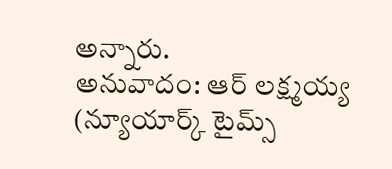అన్నారు.
అనువాదం: ఆర్ లక్ష్మయ్య
(న్యూయార్క్ టైమ్స్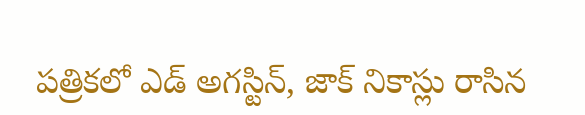పత్రికలో ఎడ్ అగస్టిన్, జాక్ నికాస్లు రాసిన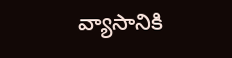వ్యాసానికి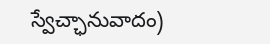స్వేచ్ఛానువాదం)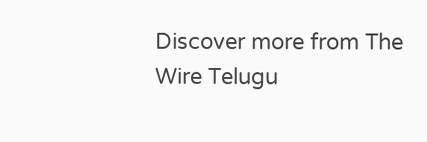Discover more from The Wire Telugu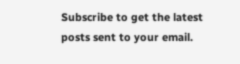Subscribe to get the latest posts sent to your email.